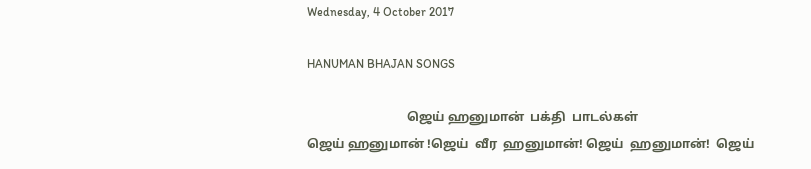Wednesday, 4 October 2017

HANUMAN BHAJAN SONGS

                                ஜெய் ஹனுமான்  பக்தி  பாடல்கள்                                                                                                                                                                                                                                           ஜெய் ஹனுமான் !ஜெய்  வீர  ஹனுமான்! ஜெய்  ஹனுமான்!  ஜெய்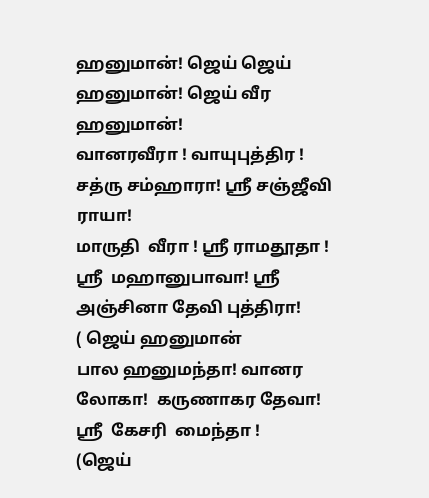ஹனுமான்! ஜெய் ஜெய் ஹனுமான்! ஜெய் வீர ஹனுமான்!                                              வானரவீரா ! வாயுபுத்திர ! சத்ரு சம்ஹாரா! ஸ்ரீ சஞ்ஜீவி ராயா!                                           மாருதி  வீரா ! ஸ்ரீ ராமதூதா ! ஸ்ரீ  மஹானுபாவா! ஸ்ரீ அஞ்சினா தேவி புத்திரா!                                                                                                        ( ஜெய் ஹனுமான்                     பால ஹனுமந்தா! வானர லோகா!  கருணாகர தேவா!   ஸ்ரீ  கேசரி  மைந்தா !                                                                                                     (ஜெய்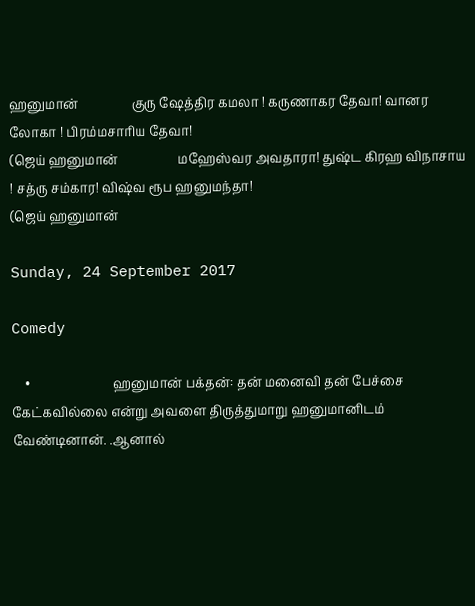ஹனுமான்                 குரு ஷேத்திர கமலா ! கருணாகர தேவா! வானர லோகா ! பிரம்மசாரிய தேவா!                                                                                                         (ஜெய் ஹனுமான்                   மஹேஸ்வர அவதாரா! துஷ்ட கிரஹ விநாசாய ! சத்ரு சம்கார! விஷ்வ ரூப ஹனுமந்தா!                                                                                   (ஜெய் ஹனுமான்

Sunday, 24 September 2017

Comedy

    •                          ஹனுமான் பக்தன்: தன் மனைவி தன் பேச்சை கேட்கவில்லை என்று அவளை திருத்துமாறு ஹனுமானிடம் வேண்டினான். .ஆனால்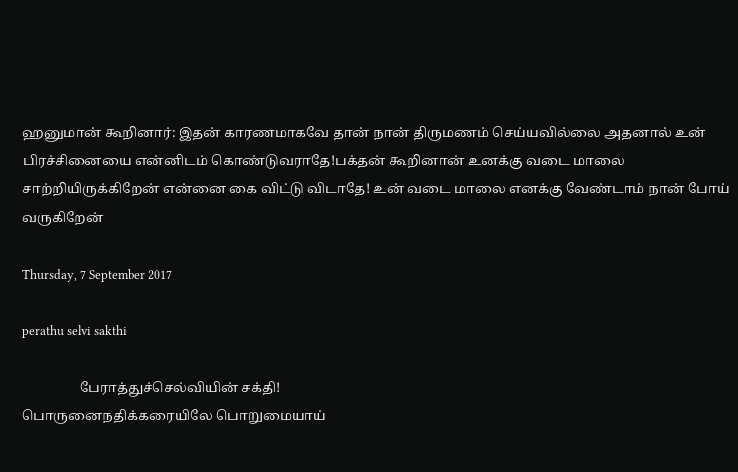ஹனுமான் கூறினார்: இதன் காரணமாகவே தான் நான் திருமணம் செய்யவில்லை அதனால் உன் பிரச்சினையை என்னிடம் கொண்டுவராதே!பக்தன் கூறினான் உனக்கு வடை மாலை சாற்றியிருக்கிறேன் என்னை கை விட்டு விடாதே! உன் வடை மாலை எனக்கு வேண்டாம் நான் போய் வருகிறேன்

Thursday, 7 September 2017

perathu selvi sakthi

                 பேராத்துச்செல்வியின் சக்தி!                                                                                                                                                                                                                                                                பொருனைநதிக்கரையிலே பொறுமையாய்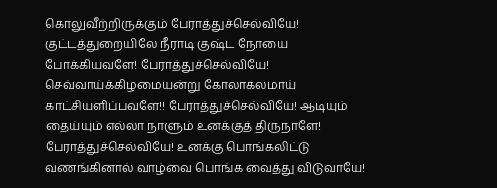கொலுவீற்றிருக்கும் பேராத்துச்செல்வியே!  குட்டத்துறையிலே நீராடி குஷ்ட நோயை போக்கியவளே! பேராத்துச்செல்வியே! செவ்வாய்க்கிழமையன்று கோலாகலமாய் காட்சியளிப்பவளே!! பேராத்துச்செல்வியே! ஆடியும் தைய்யும் எல்லா நாளும் உனக்குத் திருநாளே! பேராத்துச்செல்வியே! உனக்கு பொங்கலிட்டு வணங்கினால் வாழ்வை பொங்க வைத்து விடுவாயே!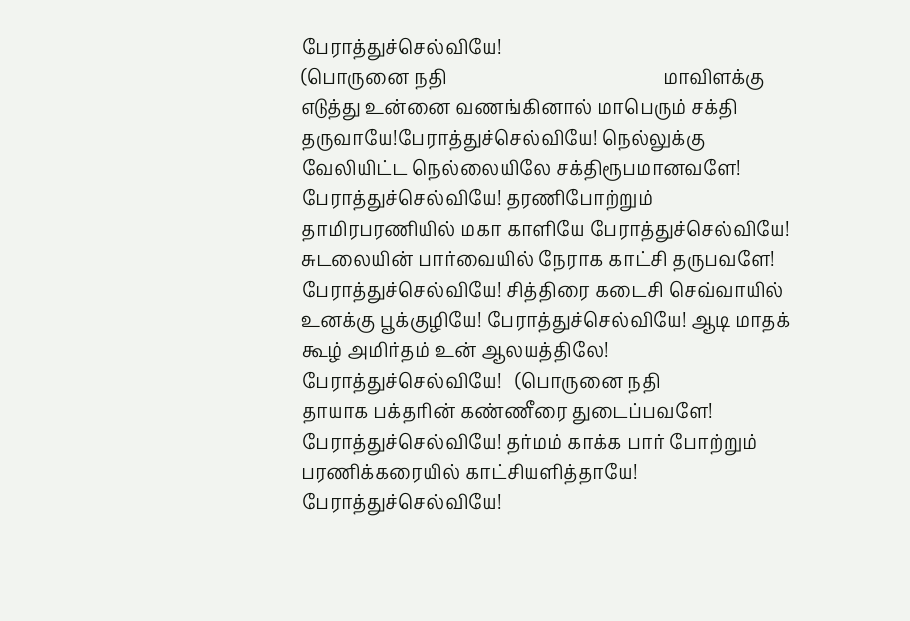பேராத்துச்செல்வியே!                                                                                            (பொருனை நதி                                               மாவிளக்கு எடுத்து உன்னை வணங்கினால் மாபெரும் சக்தி தருவாயே!பேராத்துச்செல்வியே! நெல்லுக்கு வேலியிட்ட நெல்லையிலே சக்திரூபமானவளே! பேராத்துச்செல்வியே! தரணிபோற்றும் தாமிரபரணியில் மகா காளியே பேராத்துச்செல்வியே! சுடலையின் பார்வையில் நேராக காட்சி தருபவளே! பேராத்துச்செல்வியே! சித்திரை கடைசி செவ்வாயில் உனக்கு பூக்குழியே! பேராத்துச்செல்வியே! ஆடி மாதக் கூழ் அமிர்தம் உன் ஆலயத்திலே! பேராத்துச்செல்வியே!   (பொருனை நதி                                                                                                                                                                                                                                                       தாயாக பக்தரின் கண்ணீரை துடைப்பவளே! பேராத்துச்செல்வியே! தர்மம் காக்க பார் போற்றும்  பரணிக்கரையில் காட்சியளித்தாயே! பேராத்துச்செல்வியே!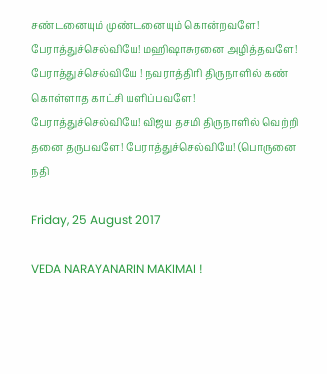சண்டனையும் முண்டனையும் கொன்றவளே!   பேராத்துச்செல்வியே! மஹிஷாசுரனை அழித்தவளே! பேராத்துச்செல்வியே ! நவராத்திரி திருநாளில் கண் கொள்ளாத காட்சி யளிப்பவளே! பேராத்துச்செல்வியே! விஜய தசமி திருநாளில் வெற்றி தனை தருபவளே! பேராத்துச்செல்வியே! (பொருனை நதி

Friday, 25 August 2017

VEDA NARAYANARIN MAKIMAI !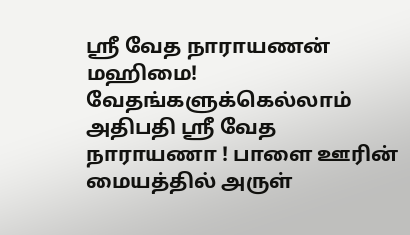ஸ்ரீ வேத நாராயணன் மஹிமை!                                                                                                                                  வேதங்களுக்கெல்லாம் அதிபதி ஸ்ரீ வேத நாராயணா ! பாளை ஊரின் மையத்தில் அருள்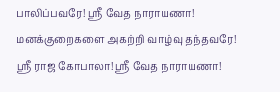பாலிப்பவரே! ஸ்ரீ வேத நாராயணா! மனக்குறைகளை அகற்றி வாழ்வு தந்தவரே! ஸ்ரீ ராஜ கோபாலா! ஸ்ரீ வேத நாராயணா!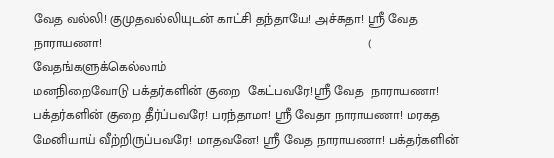வேத வல்லி! குமுதவல்லியுடன் காட்சி தந்தாயே! அச்சுதா! ஸ்ரீ வேத நாராயணா!                                                                         ( வேதங்களுக்கெல்லாம்                                                                                                              மனநிறைவோடு பக்தர்களின் குறை  கேட்பவரே!ஸ்ரீ வேத  நாராயணா! பக்தர்களின் குறை தீர்ப்பவரே! பரந்தாமா! ஸ்ரீ வேதா நாராயணா! மரகத மேனியாய் வீற்றிருப்பவரே! மாதவனே! ஸ்ரீ வேத நாராயணா! பக்தர்களின்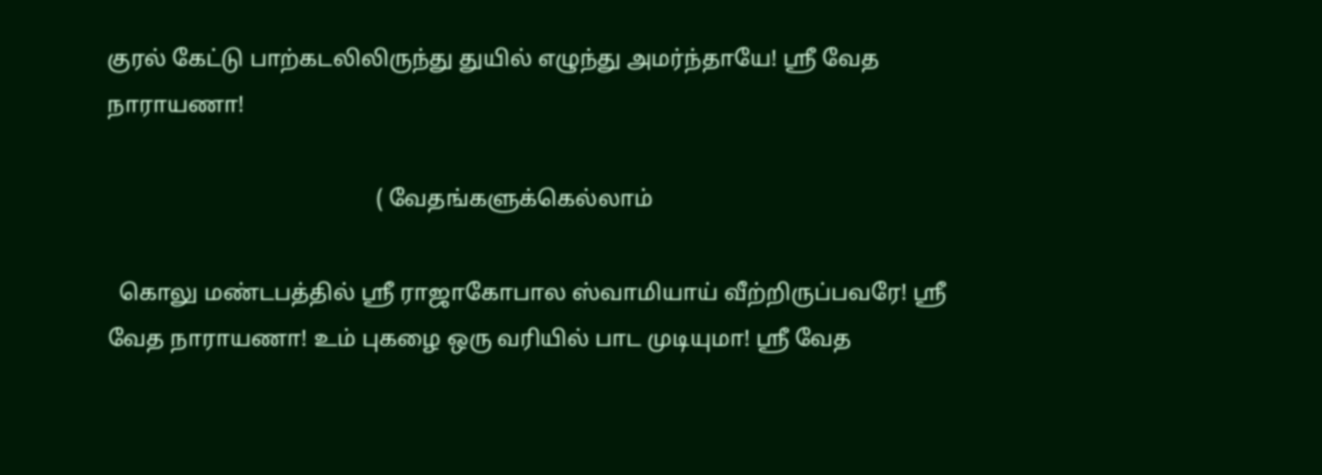குரல் கேட்டு பாற்கடலிலிருந்து துயில் எழுந்து அமர்ந்தாயே! ஸ்ரீ வேத நாராயணா!

                                               ( வேதங்களுக்கெல்லாம்

  கொலு மண்டபத்தில் ஸ்ரீ ராஜாகோபால ஸ்வாமியாய் வீற்றிருப்பவரே! ஸ்ரீ வேத நாராயணா! உம் புகழை ஒரு வரியில் பாட முடியுமா! ஸ்ரீ வேத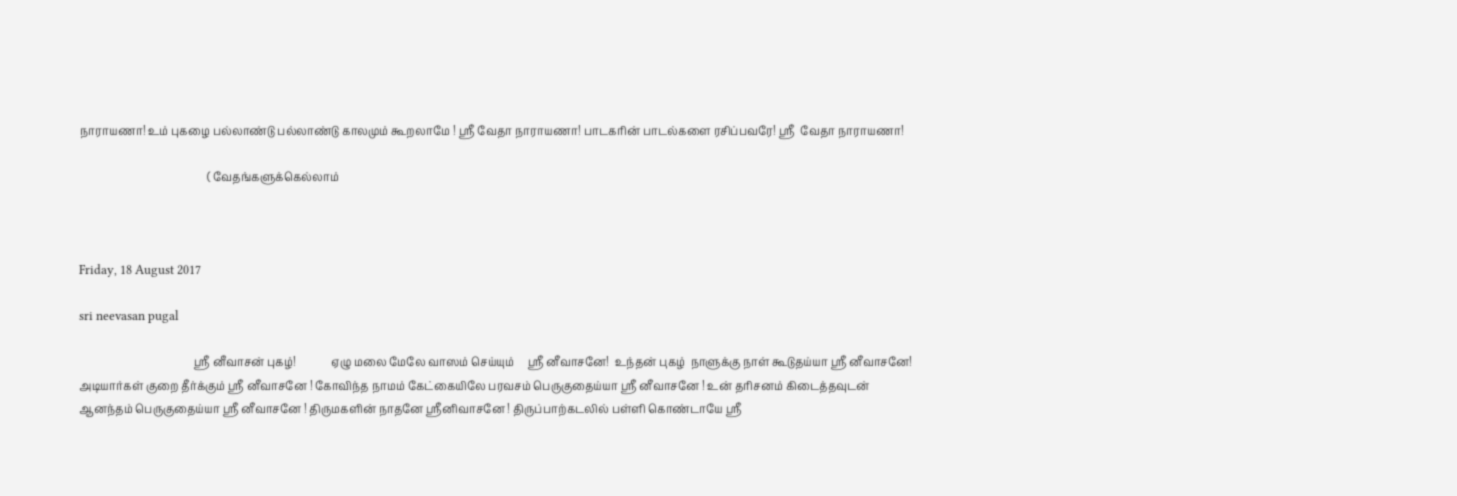நாராயணா! உம் புகழை பல்லாண்டு பல்லாண்டு காலமும் கூறலாமே ! ஸ்ரீ வேதா நாராயணா! பாடகரின் பாடல்களை ரசிப்பவரே! ஸ்ரீ  வேதா நாராயணா!

                                               ( வேதங்களுக்கெல்லாம்



Friday, 18 August 2017

sri neevasan pugal

                                          ஸ்ரீ னீவாசன் புகழ்!             ஏழு மலை மேலே வாஸம் செய்யும்     ஸ்ரீ னீவாசனே!  உந்தன் புகழ்  நாளுக்கு நாள் கூடுதய்யா ஸ்ரீ னீவாசனே! அடியார்கள் குறை தீர்க்கும் ஸ்ரீ னீவாசனே ! கோவிந்த நாமம் கேட்கையிலே பரவசம் பெருகுதைய்யா ஸ்ரீ னீவாசனே ! உன் தரிசனம் கிடைத்தவுடன் ஆனந்தம் பெருகுதைய்யா ஸ்ரீ னீவாசனே ! திருமகளின் நாதனே ஸ்ரீனிவாசனே ! திருப்பாற்கடலில் பள்ளி கொண்டாயே ஸ்ரீ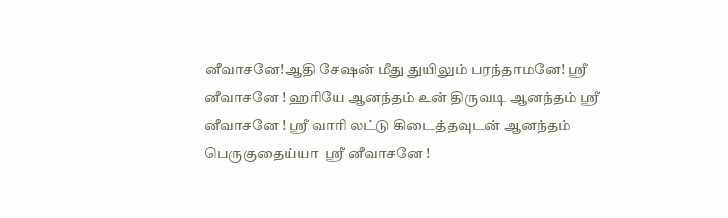னீவாசனே!ஆதி சேஷன் மீது துயிலும் பரந்தாமனே! ஸ்ரீ னீவாசனே ! ஹரியே ஆனந்தம் உன் திருவடி ஆனந்தம் ஸ்ரீ னீவாசனே ! ஸ்ரீ வாரி லட்டு கிடைத்தவுடன் ஆனந்தம் பெருகுதைய்யா  ஸ்ரீ னீவாசனே !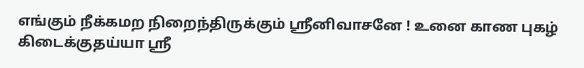எங்கும் நீக்கமற நிறைந்திருக்கும் ஸ்ரீனிவாசனே ! உனை காண புகழ் கிடைக்குதய்யா ஸ்ரீ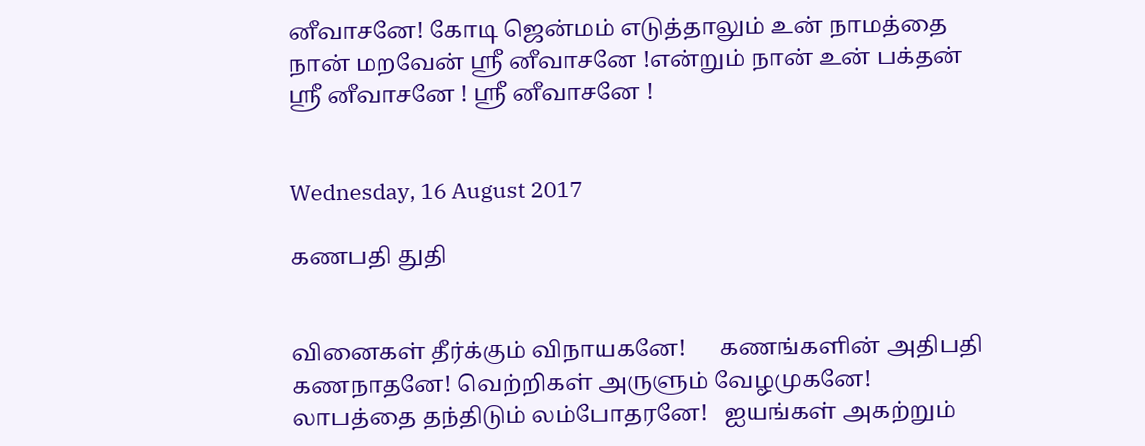னீவாசனே! கோடி ஜென்மம் எடுத்தாலும் உன் நாமத்தை நான் மறவேன் ஸ்ரீ னீவாசனே !என்றும் நான் உன் பக்தன் ஸ்ரீ னீவாசனே ! ஸ்ரீ னீவாசனே !


Wednesday, 16 August 2017

கணபதி துதி


வினைகள் தீர்க்கும் விநாயகனே!      கணங்களின் அதிபதி கணநாதனே! வெற்றிகள் அருளும் வேழமுகனே!  லாபத்தை தந்திடும் லம்போதரனே!   ஐயங்கள் அகற்றும்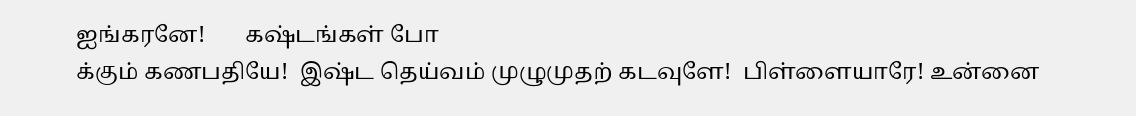ஐங்கரனே!       கஷ்டங்கள் போ
க்கும் கணபதியே!  இஷ்ட தெய்வம் முழுமுதற் கடவுளே!  பிள்ளையாரே! உன்னை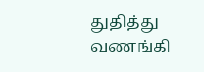துதித்து வணங்கி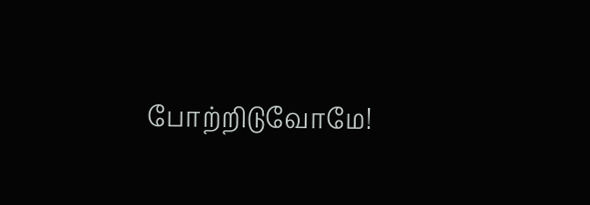போற்றிடுவோமே!